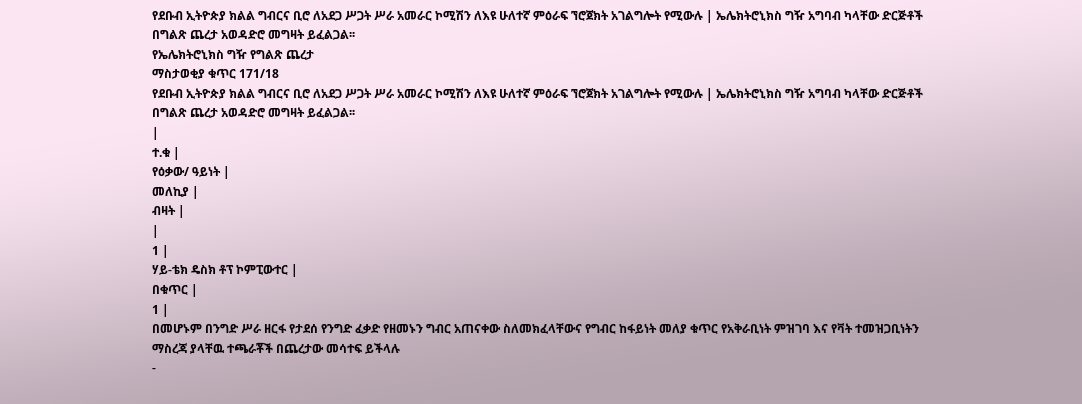የደቡብ ኢትዮጵያ ክልል ግብርና ቢሮ ለአደጋ ሥጋት ሥራ አመራር ኮሚሽን ለእዩ ሁለተኛ ምዕራፍ ኘሮጀክት አገልግሎት የሚውሉ | ኤሌክትሮኒክስ ግዥ አግባብ ካላቸው ድርጅቶች በግልጽ ጨረታ አወዳድሮ መግዛት ይፈልጋል፡፡
የኤሌክትሮኒክስ ግዥ የግልጽ ጨረታ
ማስታወቂያ ቁጥር 171/18
የደቡብ ኢትዮጵያ ክልል ግብርና ቢሮ ለአደጋ ሥጋት ሥራ አመራር ኮሚሽን ለእዩ ሁለተኛ ምዕራፍ ኘሮጀክት አገልግሎት የሚውሉ | ኤሌክትሮኒክስ ግዥ አግባብ ካላቸው ድርጅቶች በግልጽ ጨረታ አወዳድሮ መግዛት ይፈልጋል፡፡
|
ተ.ቁ |
የዕቃው/ ዓይነት |
መለኪያ |
ብዛት |
|
1 |
ሃይ-ቴክ ዴስክ ቶፕ ኮምፒውተር |
በቁጥር |
1 |
በመሆኑም በንግድ ሥራ ዘርፋ የታደሰ የንግድ ፈቃድ የዘመኑን ግብር አጠናቀው ስለመክፈላቸውና የግብር ከፋይነት መለያ ቁጥር የአቅራቢነት ምዝገባ እና የቫት ተመዝጋቢነትን ማስረጃ ያላቸዉ ተጫራቾች በጨረታው መሳተፍ ይችላሉ
-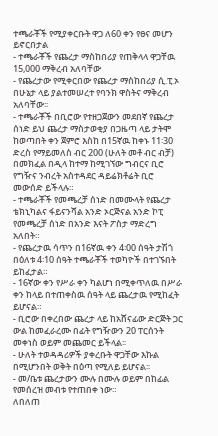ተጫራቾች የሚያቀርቡት ዋጋ ለ60 ቀን የፀና መሆን ይኖርበታል
- ተጫራቾች የጨረታ ማስከበሪያ የጠቅላላ ዋጋቸዉ 15,000 ማቅረብ አለባቸው
- የጨረታው የሚቀርበው የጨረታ ማስከበሪያ ሲ.ፒ.ኦ በሁኔታ ላይ ያልተመሠረተ የባንክ ዋስትና ማቅረብ አለባቸው፡፡
- ተጫራቾች በቢሮው የተዘጋጀውን መደበኛ የጨረታ ሰነድ ይህ ጨረታ ማስታወቂያ በጋዜጣ ላይ ታትሞ ከወጣበት ቀን ጀምሮ እስከ በ15ኛዉ ከቀኑ 11፡30 ድረስ የማይመለስ ብር 200 (ሁለት መቶ ብር ብቻ) በመክፈል በዲላ ከተማ ከሚገኘው ግብርና ቢሮ የግዥና ንብረት አስተዳደር ዳይሬክቶሬት ቢሮ መውሰድ ይችላሉ።
- ተጫራቾች የመጫረቻ ሰነድ በመሙላት የጨረታ ቴክኒካልና ፋይናንሻል አንድ ኦርጅናል አንድ ኮፒ የመጫረቻ ሰነድ በአንድ እናት ፖስታ ማድረግ አለበት።
- የጨረታዉ ሳጥን በ16ኛዉ ቀን 4፡00 ሰዓት ታሽጎ በዕለቱ 4፡10 ሰዓት ተጫራቾች ተወካዮች በተገኙበት ይከፈታል።
- 16ኛው ቀን የሥራ ቀን ካልሆነ በሚቀጥለዉ በሥራ ቀን ከላይ በተጠቀስዉ ሰዓት ላይ ጨረታዉ የሚከፈት ይሆናል።
- ቢሮው በቀረበው ጨረታ ላይ ከአሸናፊው ድርጅት ጋር ውል ከመፈራረሙ በፊት የግዥውን 20 ፐርሰንት መቀነስ ወይም መጨመር ይችላል፡፡
- ሁለት ተወዳዳሪዎች ያቀረቡት ዋጋቸው እኩል በሚሆንበት ወቅት በዕጣ የሚለይ ይሆናል፡፡
- መ/ቤቱ ጨረታውን ሙሉ በሙሉ ወይም በከፊል የመሰረዝ መብቱ የተጠበቀ ነው።
ለበለጠ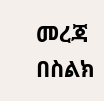መረጃ በስልክ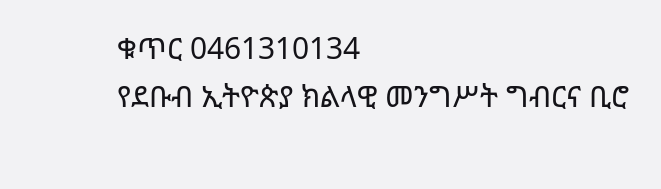ቁጥር 0461310134
የደቡብ ኢትዮጵያ ክልላዊ መንግሥት ግብርና ቢሮ